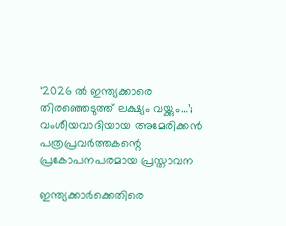‘2026 ൽ ഇന്ത്യക്കാരെ തിരഞ്ഞെടുത്ത് ലക്ഷ്യം വയ്ക്കും…’; വംശീയവാദിയായ അമേരിക്കൻ പത്രപ്രവർത്തകന്റെ പ്രകോപനപരമായ പ്രസ്താവന

ഇന്ത്യക്കാർക്കെതിരെ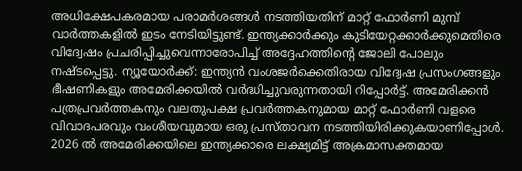അധിക്ഷേപകരമായ പരാമർശങ്ങൾ നടത്തിയതിന് മാറ്റ് ഫോർണി മുമ്പ് വാർത്തകളിൽ ഇടം നേടിയിട്ടുണ്ട്. ഇന്ത്യക്കാർക്കും കുടിയേറ്റക്കാർക്കുമെതിരെ വിദ്വേഷം പ്രചരിപ്പിച്ചുവെന്നാരോപിച്ച് അദ്ദേഹത്തിന്റെ ജോലി പോലും നഷ്ടപ്പെട്ടു. ന്യൂയോര്‍ക്ക്: ഇന്ത്യൻ വംശജർക്കെതിരായ വിദ്വേഷ പ്രസംഗങ്ങളും ഭീഷണികളും അമേരിക്കയിൽ വർദ്ധിച്ചുവരുന്നതായി റിപ്പോര്‍ട്ട്. അമേരിക്കൻ പത്രപ്രവർത്തകനും വലതുപക്ഷ പ്രവർത്തകനുമായ മാറ്റ് ഫോർണി വളരെ വിവാദപരവും വംശീയവുമായ ഒരു പ്രസ്താവന നടത്തിയിരിക്കുകയാണിപ്പോള്‍. 2026 ൽ അമേരിക്കയിലെ ഇന്ത്യക്കാരെ ലക്ഷ്യമിട്ട് അക്രമാസക്തമായ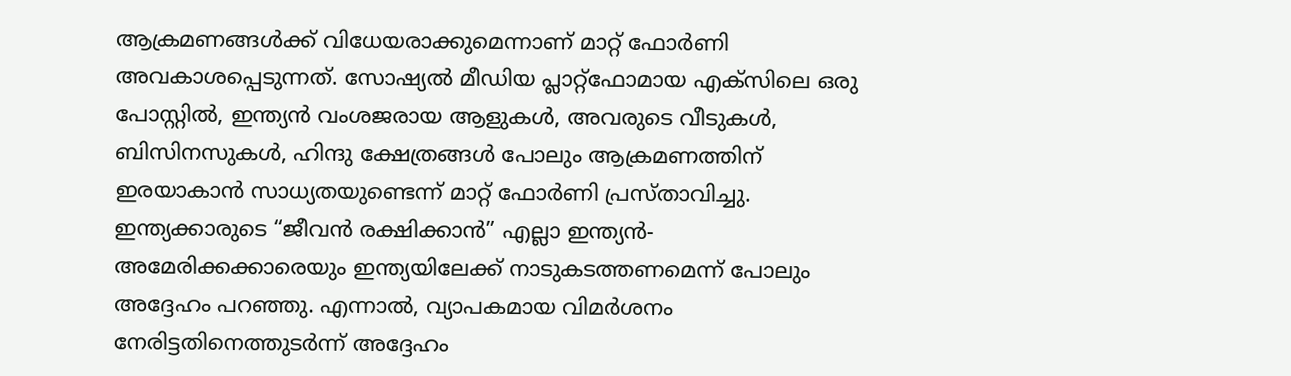ആക്രമണങ്ങൾക്ക് വിധേയരാക്കുമെന്നാണ് മാറ്റ് ഫോര്‍ണി അവകാശപ്പെടുന്നത്. സോഷ്യൽ മീഡിയ പ്ലാറ്റ്‌ഫോമായ എക്‌സിലെ ഒരു പോസ്റ്റിൽ, ഇന്ത്യൻ വംശജരായ ആളുകൾ, അവരുടെ വീടുകൾ, ബിസിനസുകൾ, ഹിന്ദു ക്ഷേത്രങ്ങൾ പോലും ആക്രമണത്തിന് ഇരയാകാൻ സാധ്യതയുണ്ടെന്ന് മാറ്റ് ഫോർണി പ്രസ്താവിച്ചു. ഇന്ത്യക്കാരുടെ “ജീവൻ രക്ഷിക്കാൻ” എല്ലാ ഇന്ത്യൻ-അമേരിക്കക്കാരെയും ഇന്ത്യയിലേക്ക് നാടുകടത്തണമെന്ന് പോലും അദ്ദേഹം പറഞ്ഞു. എന്നാല്‍, വ്യാപകമായ വിമർശനം നേരിട്ടതിനെത്തുടർന്ന് അദ്ദേഹം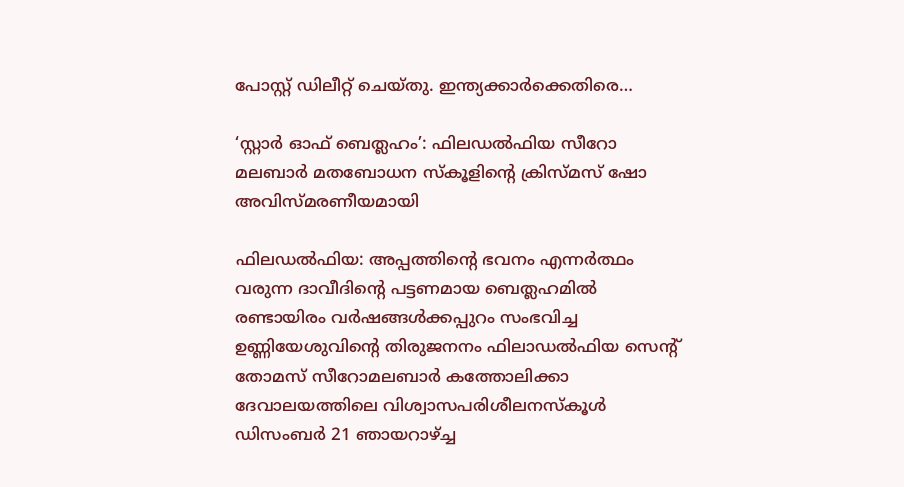പോസ്റ്റ് ഡിലീറ്റ് ചെയ്തു. ഇന്ത്യക്കാർക്കെതിരെ…

‘സ്റ്റാര്‍ ഓഫ് ബെത്ലഹം’: ഫിലഡല്‍ഫിയ സീറോ മലബാര്‍ മതബോധന സ്കൂളിന്‍റെ ക്രിസ്മസ് ഷോ അവിസ്മരണീയമായി

ഫിലഡല്‍ഫിയ: അപ്പത്തിന്‍റെ ഭവനം എന്നര്‍ത്ഥം വരുന്ന ദാവീദിന്‍റെ പട്ടണമായ ബെത്ലഹമില്‍ രണ്ടായിരം വര്‍ഷങ്ങള്‍ക്കപ്പുറം സംഭവിച്ച ഉണ്ണിയേശുവിന്‍റെ തിരുജനനം ഫിലാഡല്‍ഫിയ സെന്‍റ് തോമസ് സീറോമലബാര്‍ കത്തോലിക്കാ ദേവാലയത്തിലെ വിശ്വാസപരിശീലനസ്കൂള്‍ ഡിസംബര്‍ 21 ഞായറാഴ്ച്ച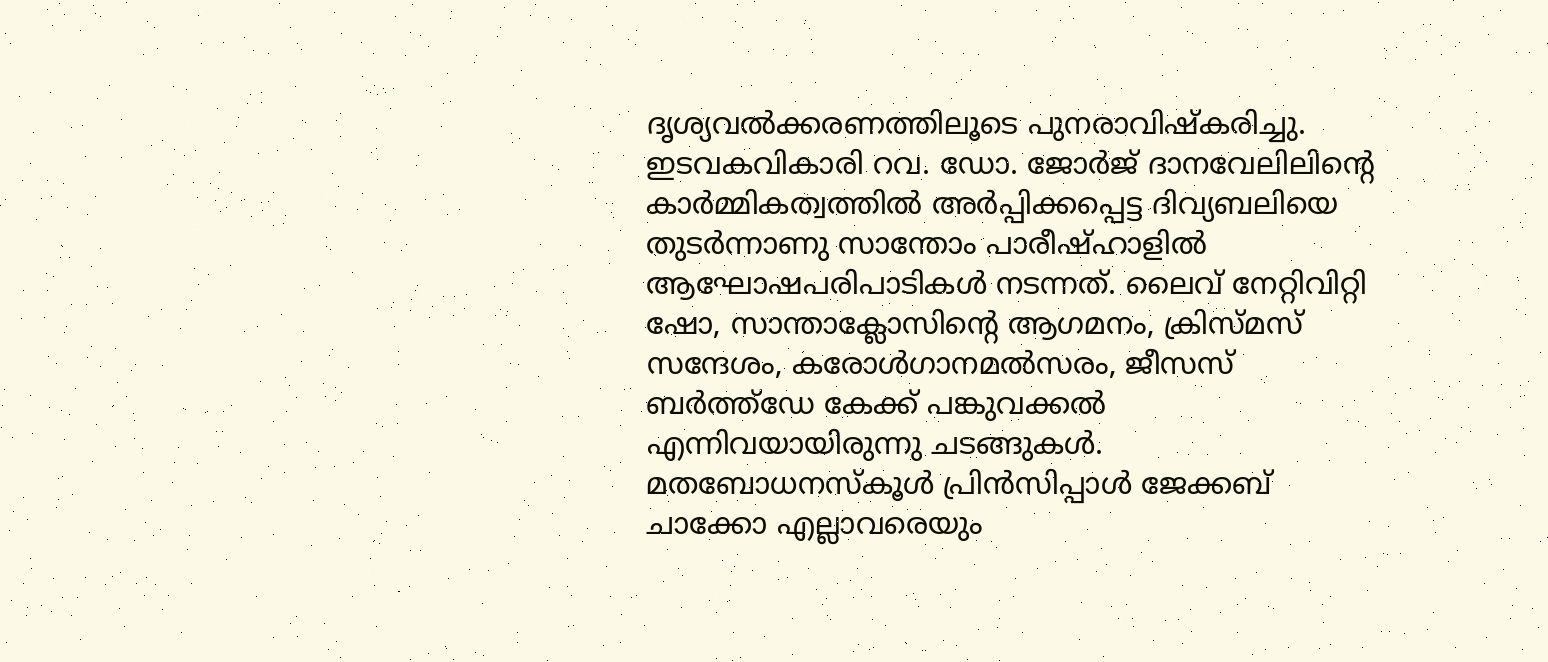ദൃശ്യവല്‍ക്കരണത്തിലൂടെ പുനരാവിഷ്കരിച്ചു. ഇടവകവികാരി റവ. ഡോ. ജോര്‍ജ് ദാനവേലിലിന്‍റെ കാര്‍മ്മികത്വത്തില്‍ അര്‍പ്പിക്കപ്പെട്ട ദിവ്യബലിയെ തുടര്‍ന്നാണു സാന്തോം പാരീഷ്ഹാളില്‍ ആഘോഷപരിപാടികള്‍ നടന്നത്. ലൈവ് നേറ്റിവിറ്റി ഷോ, സാന്താക്ലോസിന്‍റെ ആഗമനം, ക്രിസ്മസ് സന്ദേശം, കരോള്‍ഗാനമല്‍സരം, ജീസസ് ബര്‍ത്ത്ഡേ കേക്ക് പങ്കുവക്കല്‍ എന്നിവയായിരുന്നു ചടങ്ങുകള്‍. മതബോധനസ്കൂള്‍ പ്രിന്‍സിപ്പാള്‍ ജേക്കബ് ചാക്കോ എല്ലാവരെയും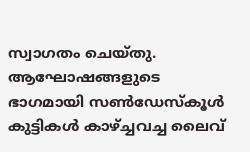സ്വാഗതം ചെയ്തു. ആഘോഷങ്ങളുടെ ഭാഗമായി സണ്‍ഡേസ്കൂള്‍ കുട്ടികള്‍ കാഴ്ച്ചവച്ച ലൈവ്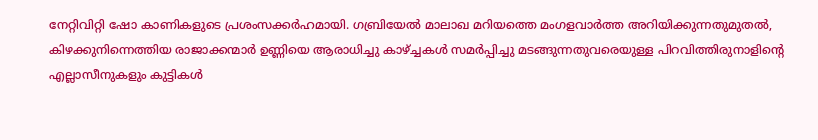നേറ്റിവിറ്റി ഷോ കാണികളുടെ പ്രശംസക്കര്‍ഹമായി. ഗബ്രിയേല്‍ മാലാഖ മറിയത്തെ മംഗളവാര്‍ത്ത അറിയിക്കുന്നതുമുതല്‍, കിഴക്കുനിന്നെത്തിയ രാജാക്കന്മാര്‍ ഉണ്ണിയെ ആരാധിച്ചു കാഴ്ച്ചകള്‍ സമര്‍പ്പിച്ചു മടങ്ങുന്നതുവരെയുള്ള പിറവിത്തിരുനാളിന്‍റെ എല്ലാസീനുകളും കുട്ടികള്‍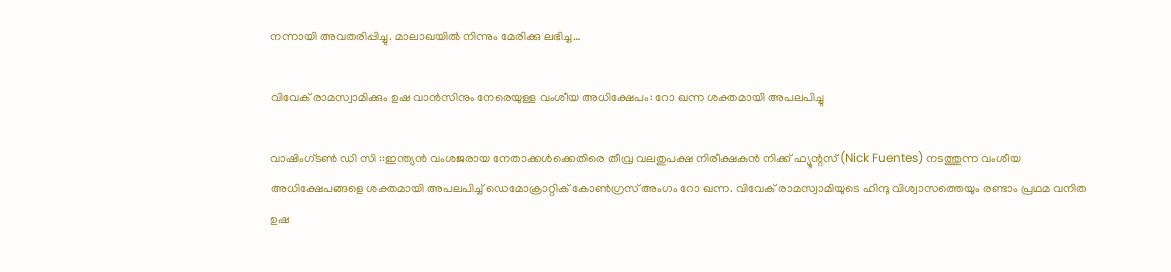നന്നായി അവതരിപ്പിച്ചു. മാലാഖയില്‍ നിന്നും മേരിക്കു ലഭിച്ച…

വിവേക് രാമസ്വാമിക്കും ഉഷ വാൻസിനും നേരെയുള്ള വംശീയ അധിക്ഷേപം: റോ ഖന്ന ശക്തമായി അപലപിച്ചു

വാഷിംഗ്‌ടൺ ഡി സി ::ഇന്ത്യൻ വംശജരായ നേതാക്കൾക്കെതിരെ തീവ്ര വലതുപക്ഷ നിരീക്ഷകൻ നിക്ക് ഫ്യൂന്റസ് (Nick Fuentes) നടത്തുന്ന വംശീയ അധിക്ഷേപങ്ങളെ ശക്തമായി അപലപിച്ച് ഡെമോക്രാറ്റിക് കോൺഗ്രസ് അംഗം റോ ഖന്ന. വിവേക് രാമസ്വാമിയുടെ ഹിന്ദു വിശ്വാസത്തെയും രണ്ടാം പ്രഥമ വനിത ഉഷ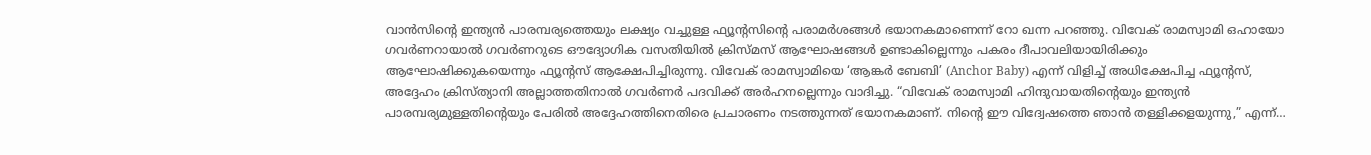വാൻസിന്റെ ഇന്ത്യൻ പാരമ്പര്യത്തെയും ലക്ഷ്യം വച്ചുള്ള ഫ്യൂന്റസിന്റെ പരാമർശങ്ങൾ ഭയാനകമാണെന്ന് റോ ഖന്ന പറഞ്ഞു. വിവേക് രാമസ്വാമി ഒഹായോ ഗവർണറായാൽ ഗവർണറുടെ ഔദ്യോഗിക വസതിയിൽ ക്രിസ്മസ് ആഘോഷങ്ങൾ ഉണ്ടാകില്ലെന്നും പകരം ദീപാവലിയായിരിക്കും ആഘോഷിക്കുകയെന്നും ഫ്യൂന്റസ് ആക്ഷേപിച്ചിരുന്നു. വിവേക് രാമസ്വാമിയെ ‘ആങ്കർ ബേബി’ (Anchor Baby) എന്ന് വിളിച്ച് അധിക്ഷേപിച്ച ഫ്യൂന്റസ്, അദ്ദേഹം ക്രിസ്ത്യാനി അല്ലാത്തതിനാൽ ഗവർണർ പദവിക്ക് അർഹനല്ലെന്നും വാദിച്ചു. “വിവേക് രാമസ്വാമി ഹിന്ദുവായതിന്റെയും ഇന്ത്യൻ പാരമ്പര്യമുള്ളതിന്റെയും പേരിൽ അദ്ദേഹത്തിനെതിരെ പ്രചാരണം നടത്തുന്നത് ഭയാനകമാണ്. നിന്റെ ഈ വിദ്വേഷത്തെ ഞാൻ തള്ളിക്കളയുന്നു,” എന്ന്…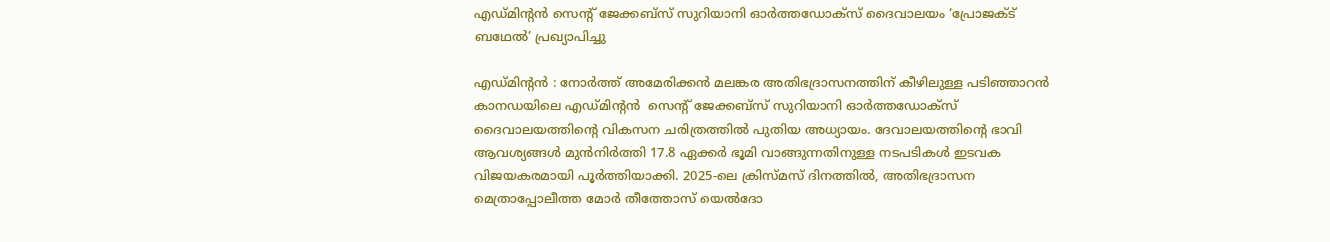എഡ്മിന്റൻ സെന്റ് ജേക്കബ്സ് സുറിയാനി ഓർത്തഡോക്സ് ദൈവാലയം ‘പ്രോജക്ട് ബഥേൽ’ പ്രഖ്യാപിച്ചു

എഡ്മിന്റൻ : നോർത്ത് അമേരിക്കൻ മലങ്കര അതിഭദ്രാസനത്തിന് കീഴിലുള്ള പടിഞ്ഞാറൻ കാനഡയിലെ എഡ്മിന്റൻ  സെന്റ് ജേക്കബ്സ് സുറിയാനി ഓർത്തഡോക്സ് ദൈവാലയത്തിന്റെ വികസന ചരിത്രത്തിൽ പുതിയ അധ്യായം. ദേവാലയത്തിന്റെ ഭാവി ആവശ്യങ്ങൾ മുൻനിർത്തി 17.8 ഏക്കർ ഭൂമി വാങ്ങുന്നതിനുള്ള നടപടികൾ ഇടവക വിജയകരമായി പൂർത്തിയാക്കി. 2025-ലെ ക്രിസ്മസ് ദിനത്തിൽ, അതിഭദ്രാസന മെത്രാപ്പോലീത്ത മോർ തീത്തോസ് യെൽദോ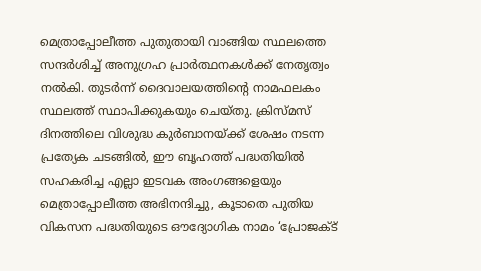മെത്രാപ്പോലീത്ത പുതുതായി വാങ്ങിയ സ്ഥലത്തെ സന്ദർശിച്ച് അനുഗ്രഹ പ്രാർത്ഥനകൾക്ക് നേതൃത്വം നൽകി. തുടർന്ന് ദൈവാലയത്തിന്റെ നാമഫലകം സ്ഥലത്ത് സ്ഥാപിക്കുകയും ചെയ്തു. ക്രിസ്മസ് ദിനത്തിലെ വിശുദ്ധ കുർബാനയ്ക്ക് ശേഷം നടന്ന പ്രത്യേക ചടങ്ങിൽ, ഈ ബൃഹത്ത് പദ്ധതിയിൽ സഹകരിച്ച എല്ലാ ഇടവക അംഗങ്ങളെയും മെത്രാപ്പോലീത്ത അഭിനന്ദിച്ചു, കൂടാതെ പുതിയ വികസന പദ്ധതിയുടെ ഔദ്യോഗിക നാമം ‘പ്രോജക്ട്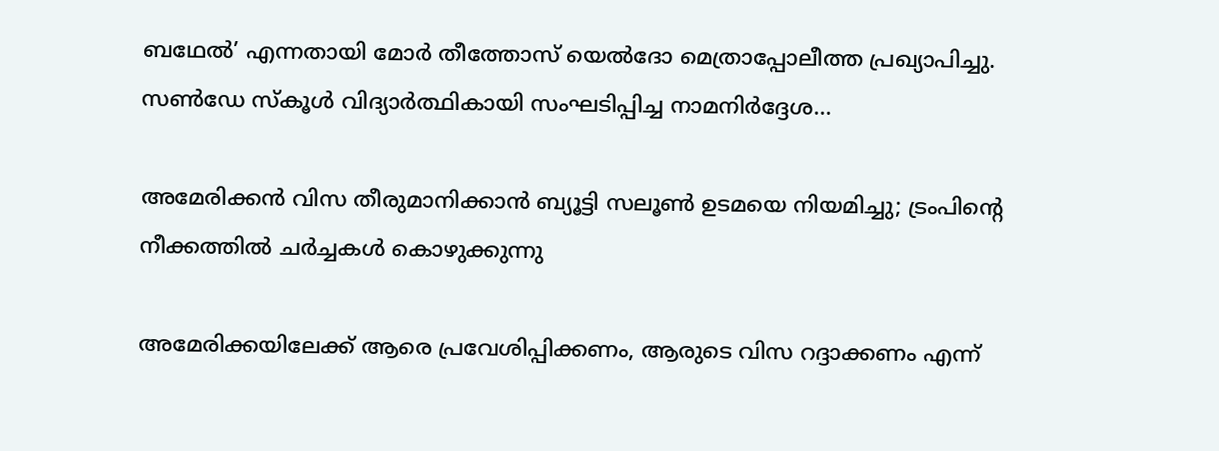ബഥേൽ’ എന്നതായി മോർ തീത്തോസ് യെൽദോ മെത്രാപ്പോലീത്ത പ്രഖ്യാപിച്ചു. സൺഡേ സ്കൂൾ വിദ്യാർത്ഥികായി സംഘടിപ്പിച്ച നാമനിർദ്ദേശ…

അമേരിക്കൻ വിസ തീരുമാനിക്കാൻ ബ്യൂട്ടി സലൂൺ ഉടമയെ നിയമിച്ചു; ട്രംപിന്റെ നീക്കത്തിൽ ചർച്ചകൾ കൊഴുക്കുന്നു

അമേരിക്കയിലേക്ക് ആരെ പ്രവേശിപ്പിക്കണം, ആരുടെ വിസ റദ്ദാക്കണം എന്ന്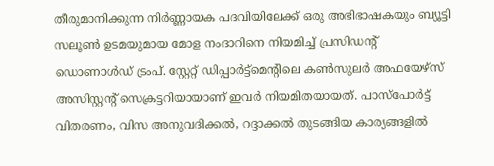തീരുമാനിക്കുന്ന നിർണ്ണായക പദവിയിലേക്ക് ഒരു അഭിഭാഷകയും ബ്യൂട്ടി സലൂൺ ഉടമയുമായ മോള നംദാറിനെ നിയമിച്ച് പ്രസിഡന്റ് ഡൊണാൾഡ് ട്രംപ്. സ്റ്റേറ്റ് ഡിപ്പാർട്ട്‌മെന്റിലെ കൺസുലർ അഫയേഴ്‌സ് അസിസ്റ്റന്റ് സെക്രട്ടറിയായാണ് ഇവർ നിയമിതയായത്. പാസ്‌പോർട്ട് വിതരണം, വിസ അനുവദിക്കൽ, റദ്ദാക്കൽ തുടങ്ങിയ കാര്യങ്ങളിൽ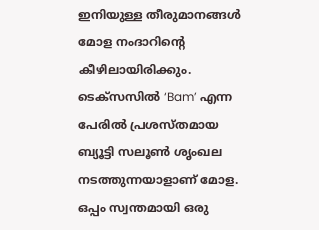ഇനിയുള്ള തീരുമാനങ്ങൾ മോള നംദാറിന്റെ കീഴിലായിരിക്കും. ടെക്സസിൽ ‘Bam’ എന്ന പേരിൽ പ്രശസ്തമായ ബ്യൂട്ടി സലൂൺ ശൃംഖല നടത്തുന്നയാളാണ് മോള. ഒപ്പം സ്വന്തമായി ഒരു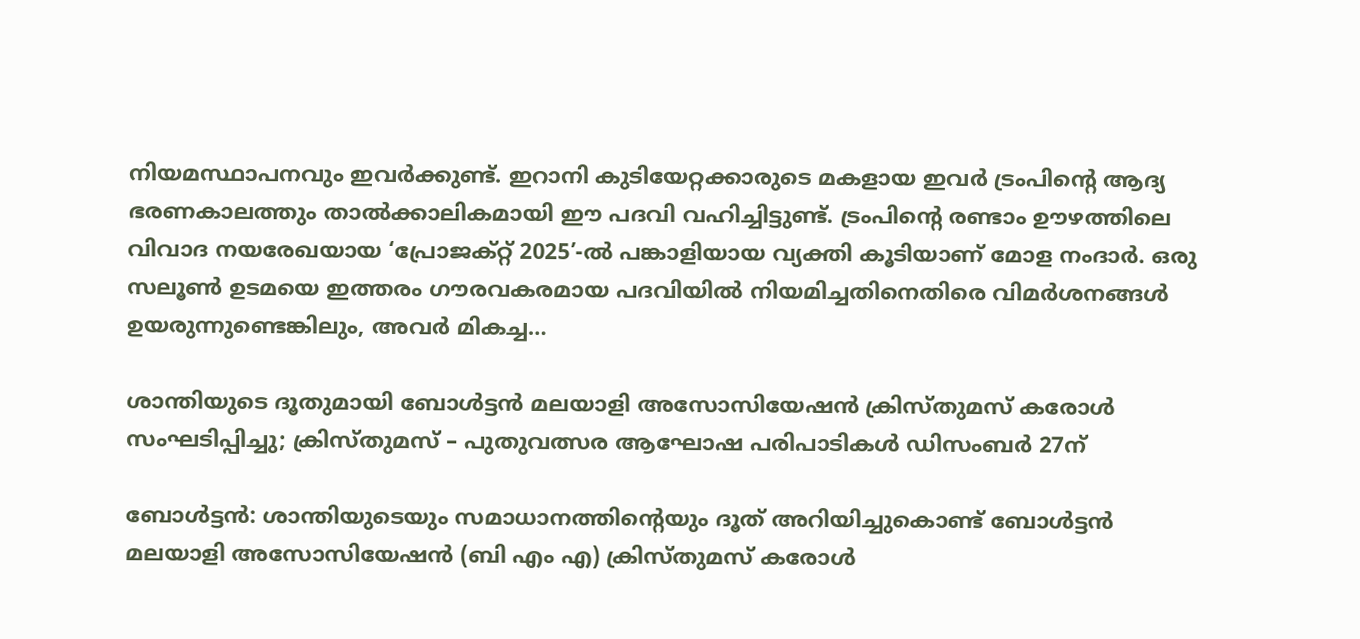നിയമസ്ഥാപനവും ഇവർക്കുണ്ട്. ഇറാനി കുടിയേറ്റക്കാരുടെ മകളായ ഇവർ ട്രംപിന്റെ ആദ്യ ഭരണകാലത്തും താൽക്കാലികമായി ഈ പദവി വഹിച്ചിട്ടുണ്ട്. ട്രംപിന്റെ രണ്ടാം ഊഴത്തിലെ വിവാദ നയരേഖയായ ‘പ്രോജക്റ്റ് 2025’-ൽ പങ്കാളിയായ വ്യക്തി കൂടിയാണ് മോള നംദാർ. ഒരു സലൂൺ ഉടമയെ ഇത്തരം ഗൗരവകരമായ പദവിയിൽ നിയമിച്ചതിനെതിരെ വിമർശനങ്ങൾ ഉയരുന്നുണ്ടെങ്കിലും, അവർ മികച്ച…

ശാന്തിയുടെ ദൂതുമായി ബോൾട്ടൻ മലയാളി അസോസിയേഷൻ ക്രിസ്തുമസ് കരോൾ സംഘടിപ്പിച്ചു; ക്രിസ്തുമസ് – പുതുവത്സര ആഘോഷ പരിപാടികൾ ഡിസംബർ 27ന്

ബോൾട്ടൻ: ശാന്തിയുടെയും സമാധാനത്തിന്റെയും ദൂത് അറിയിച്ചുകൊണ്ട് ബോൾട്ടൻ മലയാളി അസോസിയേഷൻ (ബി എം എ) ക്രിസ്തുമസ് കരോൾ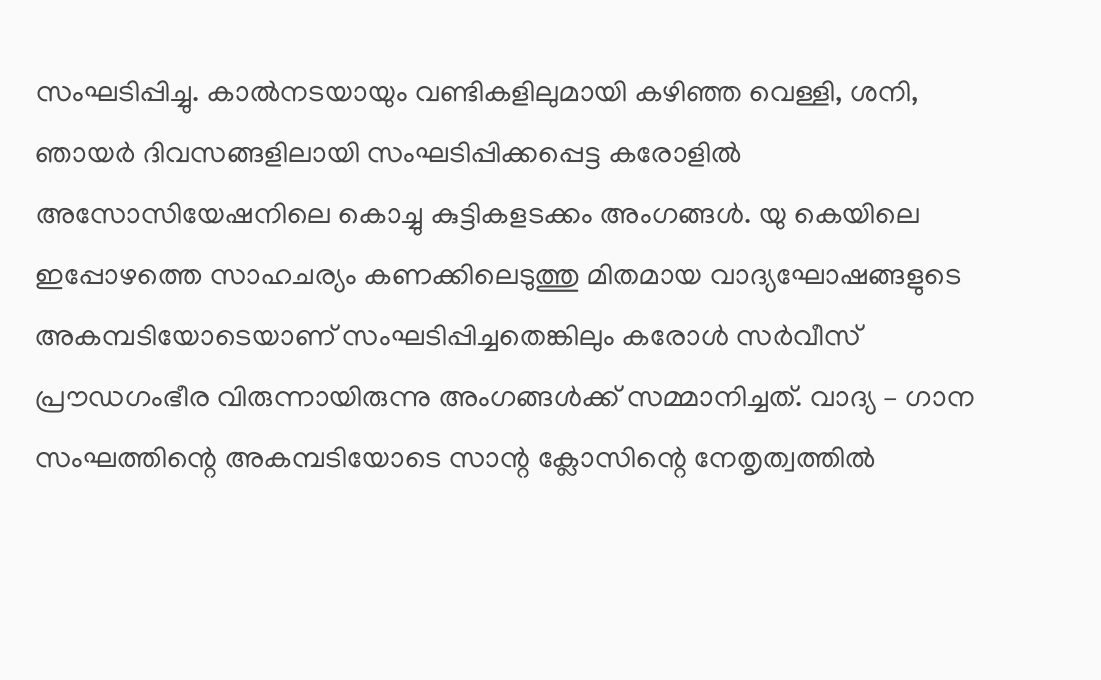സംഘടിപ്പിച്ചു. കാൽനടയായും വണ്ടികളിലുമായി കഴിഞ്ഞ വെള്ളി, ശനി, ഞായർ ദിവസങ്ങളിലായി സംഘടിപ്പിക്കപ്പെട്ട കരോളിൽ അസോസിയേഷനിലെ കൊച്ചു കുട്ടികളടക്കം അംഗങ്ങൾ. യു കെയിലെ ഇപ്പോഴത്തെ സാഹചര്യം കണക്കിലെടുത്തു മിതമായ വാദ്യഘോഷങ്ങളുടെ അകമ്പടിയോടെയാണ് സംഘടിപ്പിച്ചതെങ്കിലും കരോൾ സർവീസ് പ്രൗഡഗംഭീര വിരുന്നായിരുന്നു അംഗങ്ങൾക്ക് സമ്മാനിച്ചത്. വാദ്യ – ഗാന സംഘത്തിന്റെ അകമ്പടിയോടെ സാന്റ ക്ലോസിന്റെ നേതൃത്വത്തിൽ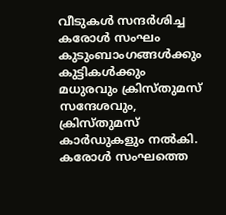വീടുകൾ സന്ദർശിച്ച കരോൾ സംഘം കുടുംബാംഗങ്ങൾക്കും കുട്ടികൾക്കും മധുരവും ക്രിസ്തുമസ് സന്ദേശവും, ക്രിസ്തുമസ് കാർഡുകളും നൽകി. കരോൾ സംഘത്തെ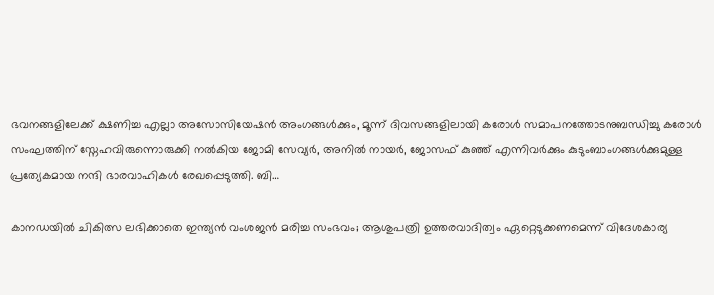ഭവനങ്ങളിലേക്ക് ക്ഷണിച്ച എല്ലാ അസോസിയേഷൻ അംഗങ്ങൾക്കും, മൂന്ന് ദിവസങ്ങളിലായി കരോൾ സമാപനത്തോടനുബന്ധിച്ചു കരോൾ സംഘത്തിന് സ്നേഹവിരുന്നൊരുക്കി നൽകിയ ജോമി സേവ്യർ, അനിൽ നായർ, ജോസഫ് കുഞ്ഞ് എന്നിവർക്കും കുടുംബാംഗങ്ങൾക്കുമുള്ള പ്രത്യേകമായ നന്ദി ഭാരവാഹികൾ രേഖപ്പെടുത്തി. ബി…

കാനഡയിൽ ചികിത്സ ലഭിക്കാതെ ഇന്ത്യൻ വംശജന്‍ മരിച്ച സംഭവം; ആശുപത്രി ഉത്തരവാദിത്വം ഏറ്റെടുക്കണമെന്ന് വിദേശകാര്യ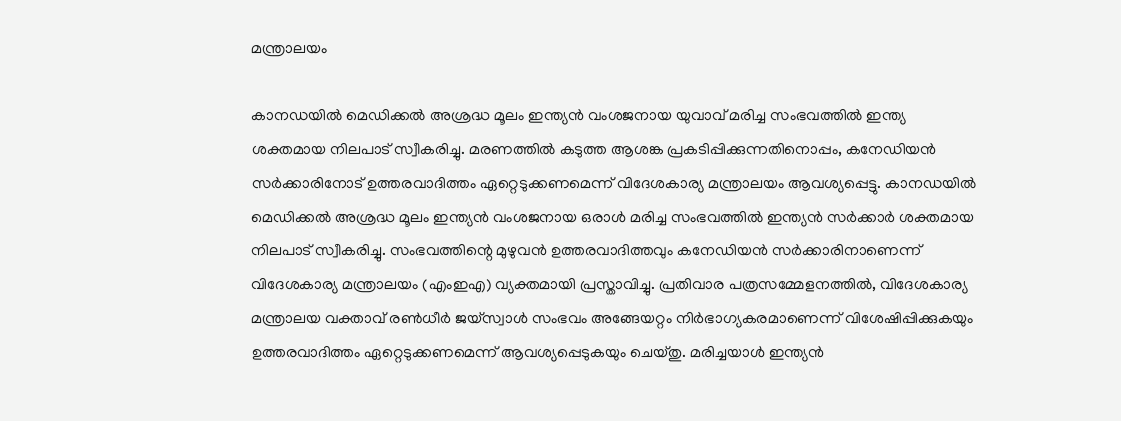മന്ത്രാലയം

കാനഡയിൽ മെഡിക്കൽ അശ്രദ്ധ മൂലം ഇന്ത്യൻ വംശജനായ യുവാവ് മരിച്ച സംഭവത്തിൽ ഇന്ത്യ ശക്തമായ നിലപാട് സ്വീകരിച്ചു. മരണത്തില്‍ കടുത്ത ആശങ്ക പ്രകടിപ്പിക്കുന്നതിനൊപ്പം, കനേഡിയൻ സർക്കാരിനോട് ഉത്തരവാദിത്തം ഏറ്റെടുക്കണമെന്ന് വിദേശകാര്യ മന്ത്രാലയം ആവശ്യപ്പെട്ടു. കാനഡയിൽ മെഡിക്കൽ അശ്രദ്ധ മൂലം ഇന്ത്യൻ വംശജനായ ഒരാൾ മരിച്ച സംഭവത്തിൽ ഇന്ത്യൻ സർക്കാർ ശക്തമായ നിലപാട് സ്വീകരിച്ചു. സംഭവത്തിന്റെ മുഴുവൻ ഉത്തരവാദിത്തവും കനേഡിയൻ സർക്കാരിനാണെന്ന് വിദേശകാര്യ മന്ത്രാലയം (എംഇഎ) വ്യക്തമായി പ്രസ്താവിച്ചു. പ്രതിവാര പത്രസമ്മേളനത്തിൽ, വിദേശകാര്യ മന്ത്രാലയ വക്താവ് രൺധീർ ജയ്‌സ്വാൾ സംഭവം അങ്ങേയറ്റം നിർഭാഗ്യകരമാണെന്ന് വിശേഷിപ്പിക്കുകയും ഉത്തരവാദിത്തം ഏറ്റെടുക്കണമെന്ന് ആവശ്യപ്പെടുകയും ചെയ്തു. മരിച്ചയാൾ ഇന്ത്യൻ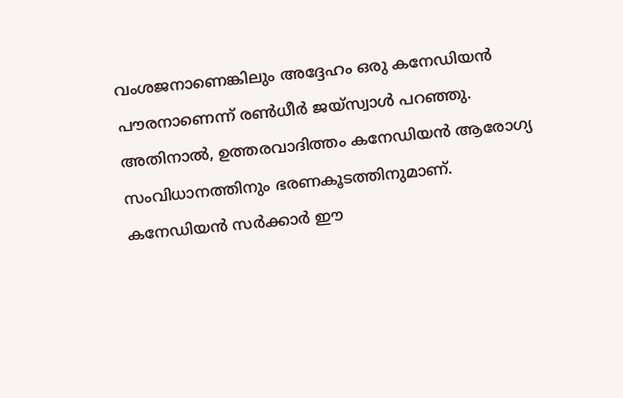വംശജനാണെങ്കിലും അദ്ദേഹം ഒരു കനേഡിയൻ പൗരനാണെന്ന് രൺധീർ ജയ്‌സ്വാൾ പറഞ്ഞു. അതിനാൽ, ഉത്തരവാദിത്തം കനേഡിയൻ ആരോഗ്യ സംവിധാനത്തിനും ഭരണകൂടത്തിനുമാണ്. കനേഡിയൻ സർക്കാർ ഈ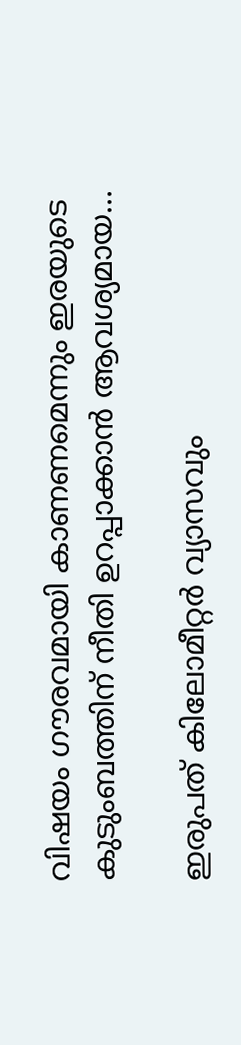വിഷയം ഗൗരവമായി കാണണമെന്നും ഇരയുടെ കുടുംബത്തിന് നീതി ഉറപ്പാക്കാൻ ആവശ്യമായ…

ഇരുപത് കിലോമീറ്റർ വ്യാസവും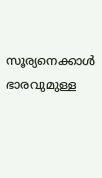സൂര്യനെക്കാൾ ഭാരവുമുള്ള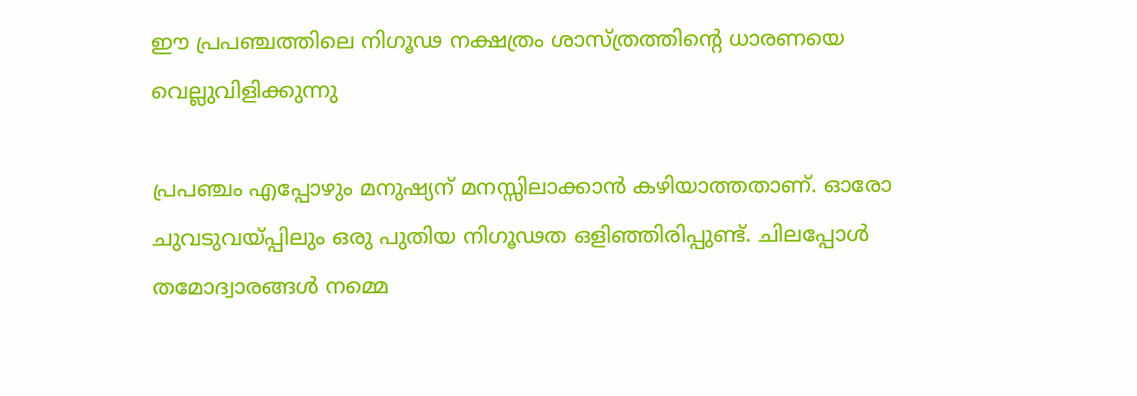ഈ പ്രപഞ്ചത്തിലെ നിഗൂഢ നക്ഷത്രം ശാസ്ത്രത്തിന്റെ ധാരണയെ വെല്ലുവിളിക്കുന്നു

പ്രപഞ്ചം എപ്പോഴും മനുഷ്യന് മനസ്സിലാക്കാൻ കഴിയാത്തതാണ്. ഓരോ ചുവടുവയ്പ്പിലും ഒരു പുതിയ നിഗൂഢത ഒളിഞ്ഞിരിപ്പുണ്ട്. ചിലപ്പോൾ തമോദ്വാരങ്ങൾ നമ്മെ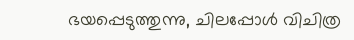ഭയപ്പെടുത്തുന്നു, ചിലപ്പോൾ വിചിത്ര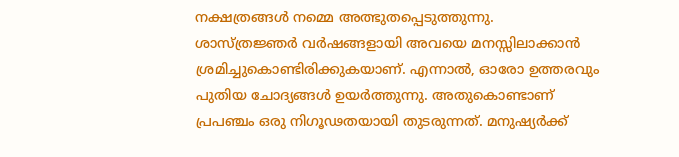നക്ഷത്രങ്ങൾ നമ്മെ അത്ഭുതപ്പെടുത്തുന്നു. ശാസ്ത്രജ്ഞർ വർഷങ്ങളായി അവയെ മനസ്സിലാക്കാൻ ശ്രമിച്ചുകൊണ്ടിരിക്കുകയാണ്. എന്നാൽ, ഓരോ ഉത്തരവും പുതിയ ചോദ്യങ്ങൾ ഉയർത്തുന്നു. അതുകൊണ്ടാണ് പ്രപഞ്ചം ഒരു നിഗൂഢതയായി തുടരുന്നത്. മനുഷ്യർക്ക്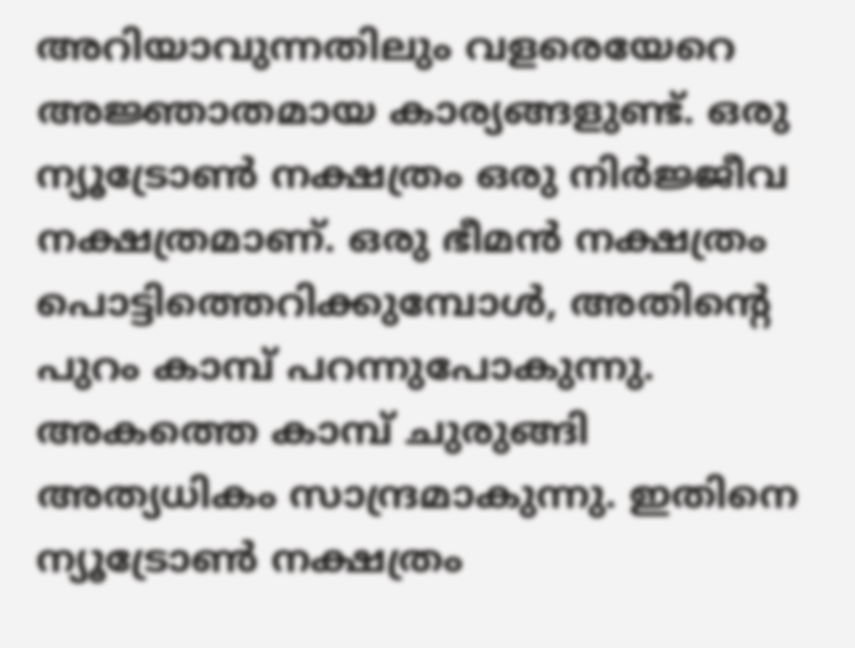അറിയാവുന്നതിലും വളരെയേറെ അജ്ഞാതമായ കാര്യങ്ങളുണ്ട്. ഒരു ന്യൂട്രോൺ നക്ഷത്രം ഒരു നിർജ്ജീവ നക്ഷത്രമാണ്. ഒരു ഭീമൻ നക്ഷത്രം പൊട്ടിത്തെറിക്കുമ്പോൾ, അതിന്റെ പുറം കാമ്പ് പറന്നുപോകുന്നു. അകത്തെ കാമ്പ് ചുരുങ്ങി അത്യധികം സാന്ദ്രമാകുന്നു. ഇതിനെ ന്യൂട്രോൺ നക്ഷത്രം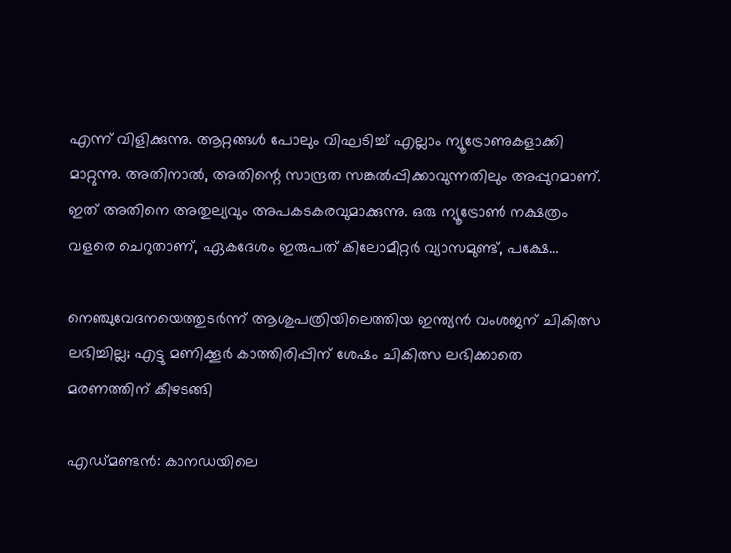എന്ന് വിളിക്കുന്നു. ആറ്റങ്ങൾ പോലും വിഘടിച്ച് എല്ലാം ന്യൂട്രോണുകളാക്കി മാറ്റുന്നു. അതിനാൽ, അതിന്റെ സാന്ദ്രത സങ്കൽപ്പിക്കാവുന്നതിലും അപ്പുറമാണ്. ഇത് അതിനെ അതുല്യവും അപകടകരവുമാക്കുന്നു. ഒരു ന്യൂട്രോൺ നക്ഷത്രം വളരെ ചെറുതാണ്, ഏകദേശം ഇരുപത് കിലോമീറ്റർ വ്യാസമുണ്ട്, പക്ഷേ…

നെഞ്ചുവേദനയെത്തുടര്‍ന്ന് ആശുപത്രിയിലെത്തിയ ഇന്ത്യന്‍ വംശജന് ചികിത്സ ലഭിച്ചില്ല; എട്ടു മണിക്കൂര്‍ കാത്തിരിപ്പിന് ശേഷം ചികിത്സ ലഭിക്കാതെ മരണത്തിന് കീഴടങ്ങി

എഡ്മണ്ടന്‍: കാനഡയിലെ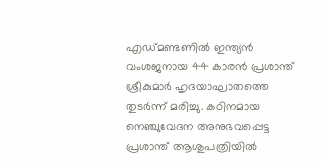എഡ്മണ്ടണിൽ ഇന്ത്യൻ വംശജനായ 44 കാരന്‍ പ്രശാന്ത് ശ്രീകുമാർ ഹൃദയാഘാതത്തെ തുടർന്ന് മരിച്ചു. കഠിനമായ നെഞ്ചുവേദന അനുഭവപ്പെട്ട പ്രശാന്ത് ആശുപത്രിയിൽ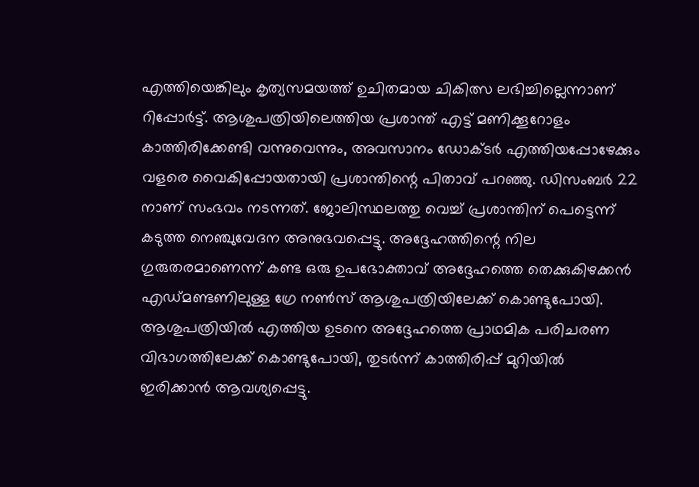എത്തിയെങ്കിലും കൃത്യസമയത്ത് ഉചിതമായ ചികിത്സ ലഭിച്ചില്ലെന്നാണ് റിപ്പോർട്ട്. ആശുപത്രിയിലെത്തിയ പ്രശാന്ത് എട്ട് മണിക്കൂറോളം കാത്തിരിക്കേണ്ടി വന്നുവെന്നും, അവസാനം ഡോക്ടര്‍ എത്തിയപ്പോഴേക്കും വളരെ വൈകിപ്പോയതായി പ്രശാന്തിന്റെ പിതാവ് പറഞ്ഞു. ഡിസംബർ 22 നാണ് സംഭവം നടന്നത്. ജോലിസ്ഥലത്തു വെച്ച് പ്രശാന്തിന് പെട്ടെന്ന് കടുത്ത നെഞ്ചുവേദന അനുഭവപ്പെട്ടു. അദ്ദേഹത്തിന്റെ നില ഗുരുതരമാണെന്ന് കണ്ട ഒരു ഉപഭോക്താവ് അദ്ദേഹത്തെ തെക്കുകിഴക്കൻ എഡ്മണ്ടണിലുള്ള ഗ്രേ നൺസ് ആശുപത്രിയിലേക്ക് കൊണ്ടുപോയി. ആശുപത്രിയിൽ എത്തിയ ഉടനെ അദ്ദേഹത്തെ പ്രാഥമിക പരിചരണ വിഭാഗത്തിലേക്ക് കൊണ്ടുപോയി, തുടർന്ന് കാത്തിരിപ്പ് മുറിയിൽ ഇരിക്കാൻ ആവശ്യപ്പെട്ടു.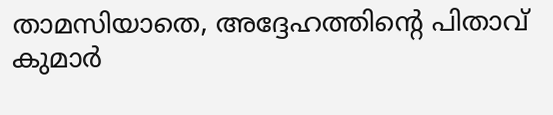താമസിയാതെ, അദ്ദേഹത്തിന്റെ പിതാവ് കുമാർ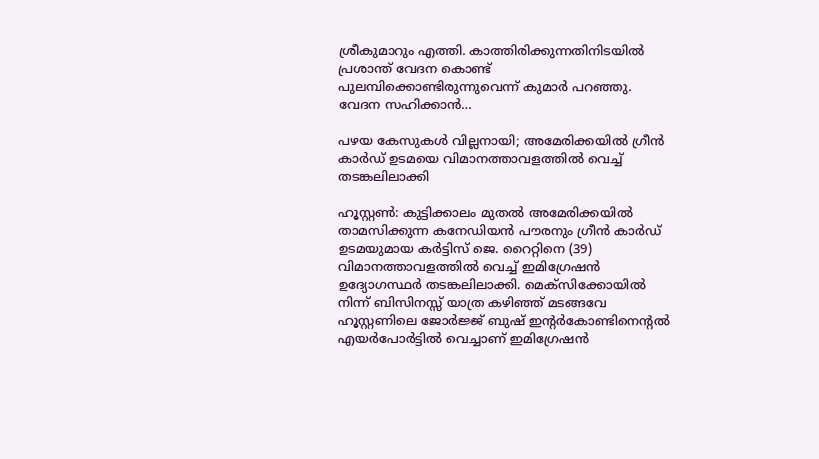ശ്രീകുമാറും എത്തി. കാത്തിരിക്കുന്നതിനിടയിൽ പ്രശാന്ത് വേദന കൊണ്ട് പുലമ്പിക്കൊണ്ടിരുന്നുവെന്ന് കുമാർ പറഞ്ഞു. വേദന സഹിക്കാൻ…

പഴയ കേസുകൾ വില്ലനായി; അമേരിക്കയിൽ ഗ്രീൻ കാർഡ് ഉടമയെ വിമാനത്താവളത്തിൽ വെച്ച് തടങ്കലിലാക്കി

ഹൂസ്റ്റൺ: കുട്ടിക്കാലം മുതൽ അമേരിക്കയിൽ താമസിക്കുന്ന കനേഡിയൻ പൗരനും ഗ്രീൻ കാർഡ് ഉടമയുമായ കർട്ടിസ് ജെ. റൈറ്റിനെ (39) വിമാനത്താവളത്തിൽ വെച്ച് ഇമിഗ്രേഷൻ ഉദ്യോഗസ്ഥർ തടങ്കലിലാക്കി. മെക്സിക്കോയിൽ നിന്ന് ബിസിനസ്സ് യാത്ര കഴിഞ്ഞ് മടങ്ങവേ ഹൂസ്റ്റണിലെ ജോർജ്ജ് ബുഷ് ഇന്റർകോണ്ടിനെന്റൽ എയർപോർട്ടിൽ വെച്ചാണ് ഇമിഗ്രേഷൻ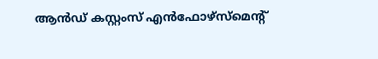ആൻഡ് കസ്റ്റംസ് എൻഫോഴ്സ്മെന്റ്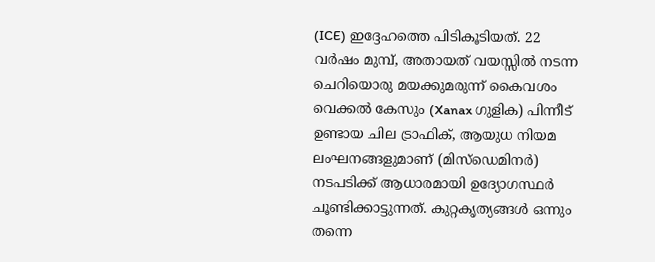(ICE) ഇദ്ദേഹത്തെ പിടികൂടിയത്. 22 വർഷം മുമ്പ്, അതായത് വയസ്സിൽ നടന്ന ചെറിയൊരു മയക്കുമരുന്ന് കൈവശം വെക്കൽ കേസും (Xanax ഗുളിക) പിന്നീട് ഉണ്ടായ ചില ട്രാഫിക്, ആയുധ നിയമ ലംഘനങ്ങളുമാണ് (മിസ്ഡെമിനർ) നടപടിക്ക് ആധാരമായി ഉദ്യോഗസ്ഥർ ചൂണ്ടിക്കാട്ടുന്നത്. കുറ്റകൃത്യങ്ങൾ ഒന്നും തന്നെ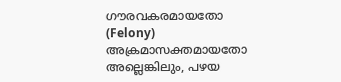ഗൗരവകരമായതോ (Felony) അക്രമാസക്തമായതോ അല്ലെങ്കിലും, പഴയ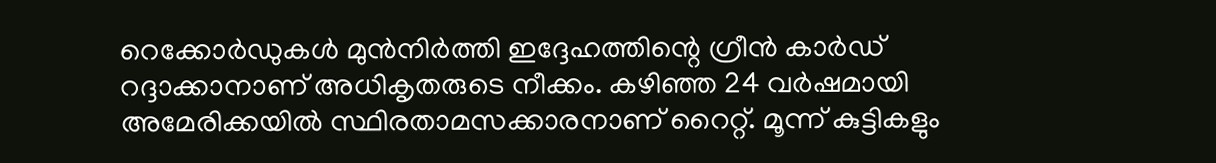റെക്കോർഡുകൾ മുൻനിർത്തി ഇദ്ദേഹത്തിന്റെ ഗ്രീൻ കാർഡ് റദ്ദാക്കാനാണ് അധികൃതരുടെ നീക്കം. കഴിഞ്ഞ 24 വർഷമായി അമേരിക്കയിൽ സ്ഥിരതാമസക്കാരനാണ് റൈറ്റ്. മൂന്ന് കുട്ടികളും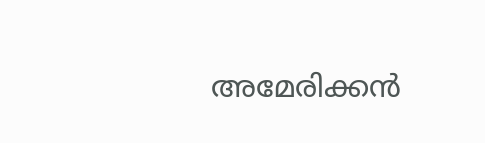അമേരിക്കൻ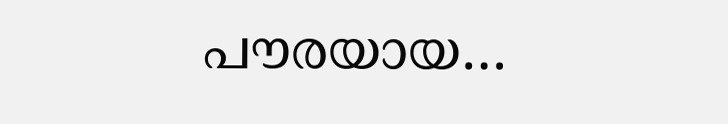പൗരയായ…